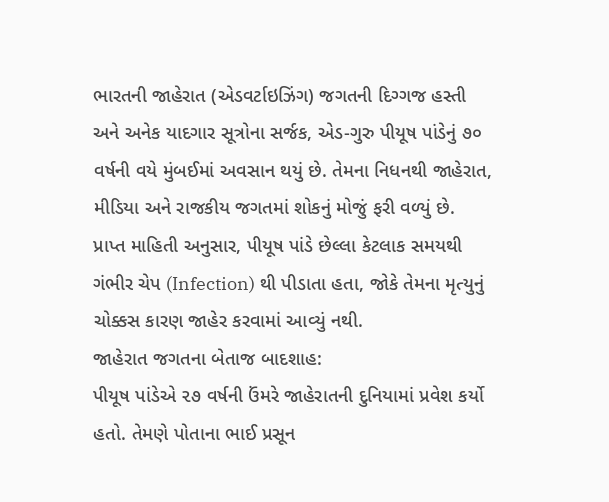ભારતની જાહેરાત (એડવર્ટાઇઝિંગ) જગતની દિગ્ગજ હસ્તી અને અનેક યાદગાર સૂત્રોના સર્જક, એડ-ગુરુ પીયૂષ પાંડેનું ૭૦ વર્ષની વયે મુંબઈમાં અવસાન થયું છે. તેમના નિધનથી જાહેરાત, મીડિયા અને રાજકીય જગતમાં શોકનું મોજું ફરી વળ્યું છે.
પ્રાપ્ત માહિતી અનુસાર, પીયૂષ પાંડે છેલ્લા કેટલાક સમયથી ગંભીર ચેપ (Infection) થી પીડાતા હતા, જોકે તેમના મૃત્યુનું ચોક્કસ કારણ જાહેર કરવામાં આવ્યું નથી.
જાહેરાત જગતના બેતાજ બાદશાહ:
પીયૂષ પાંડેએ ૨૭ વર્ષની ઉંમરે જાહેરાતની દુનિયામાં પ્રવેશ કર્યો હતો. તેમણે પોતાના ભાઈ પ્રસૂન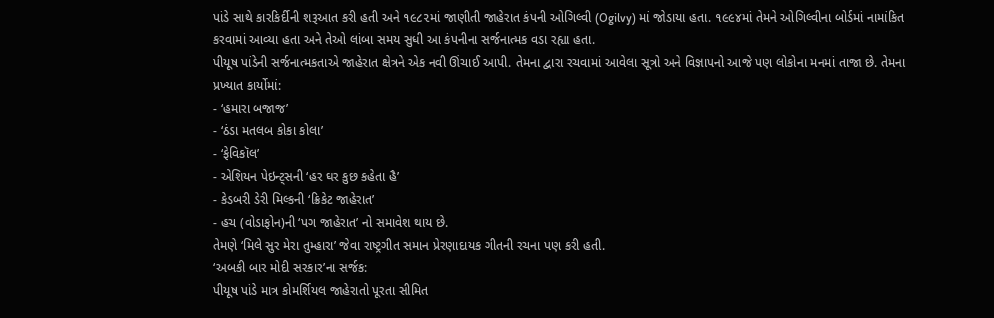પાંડે સાથે કારકિર્દીની શરૂઆત કરી હતી અને ૧૯૮૨માં જાણીતી જાહેરાત કંપની ઓગિલ્વી (Ogilvy) માં જોડાયા હતા. ૧૯૯૪માં તેમને ઓગિલ્વીના બોર્ડમાં નામાંકિત કરવામાં આવ્યા હતા અને તેઓ લાંબા સમય સુધી આ કંપનીના સર્જનાત્મક વડા રહ્યા હતા.
પીયૂષ પાંડેની સર્જનાત્મકતાએ જાહેરાત ક્ષેત્રને એક નવી ઊંચાઈ આપી. તેમના દ્વારા રચવામાં આવેલા સૂત્રો અને વિજ્ઞાપનો આજે પણ લોકોના મનમાં તાજા છે. તેમના પ્રખ્યાત કાર્યોમાં:
- ‘હમારા બજાજ’
- ‘ઠંડા મતલબ કોકા કોલા’
- ‘ફેવિકૉલ’
- એશિયન પેઇન્ટ્સની ‘હર ઘર કુછ કહેતા હૈ’
- કેડબરી ડેરી મિલ્કની ‘ક્રિકેટ જાહેરાત’
- હચ (વોડાફોન)ની ‘પગ જાહેરાત’ નો સમાવેશ થાય છે.
તેમણે ‘મિલે સુર મેરા તુમ્હારા’ જેવા રાષ્ટ્રગીત સમાન પ્રેરણાદાયક ગીતની રચના પણ કરી હતી.
‘અબકી બાર મોદી સરકાર’ના સર્જક:
પીયૂષ પાંડે માત્ર કોમર્શિયલ જાહેરાતો પૂરતા સીમિત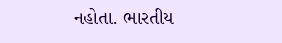નહોતા. ભારતીય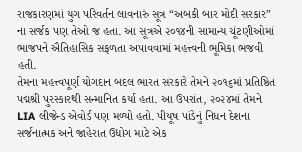રાજકારણમાં યુગ પરિવર્તન લાવનારું સૂત્ર “અબકી બાર મોદી સરકાર” ના સર્જક પણ તેઓ જ હતા. આ સૂત્રએ ૨૦૧૪ની સામાન્ય ચૂંટણીઓમાં ભાજપને ઐતિહાસિક સફળતા અપાવવામાં મહત્ત્વની ભૂમિકા ભજવી હતી.
તેમના મહત્ત્વપૂર્ણ યોગદાન બદલ ભારત સરકારે તેમને ૨૦૧૬માં પ્રતિષ્ઠિત પદ્મશ્રી પુરસ્કારથી સન્માનિત કર્યા હતા. આ ઉપરાંત, ૨૦૨૪માં તેમને LIA લીજેન્ડ એવોર્ડ પણ મળ્યો હતો. પીયૂષ પાંડેનું નિધન દેશના સર્જનાત્મક અને જાહેરાત ઉદ્યોગ માટે એક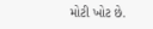મોટી ખોટ છે.